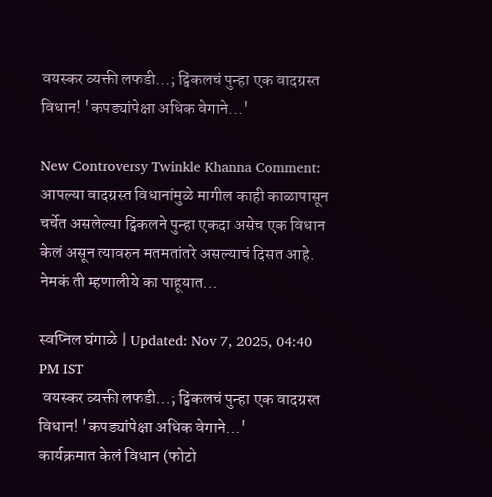वयस्कर व्यक्ती लफडी...; ट्विंकलचं पुन्हा एक वादग्रस्त विधान! 'कपड्यांपेक्षा अधिक वेगाने...'

New Controversy Twinkle Khanna Comment: आपल्या वादग्रस्त विधानांमुळे मागील काही काळापासून चर्चेत असलेल्या ट्विंकलने पुन्हा एकदा असेच एक विधान केलं असून त्यावरुन मतमतांतरे असल्याचं दिसत आहे. नेमकं ती म्हणालीये का पाहूयात...

स्वप्निल घंगाळे | Updated: Nov 7, 2025, 04:40 PM IST
 वयस्कर व्यक्ती लफडी...; ट्विंकलचं पुन्हा एक वादग्रस्त विधान! 'कपड्यांपेक्षा अधिक वेगाने...'
कार्यक्रमात केलं विधान (फोटो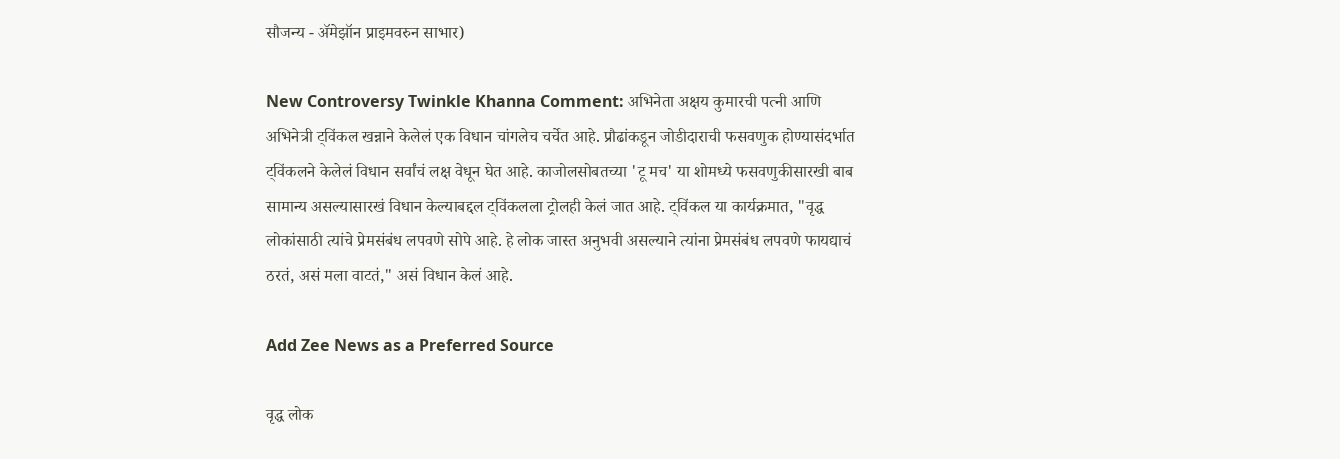सौजन्य - ॲमेझॉन प्राइमवरुन साभार)

New Controversy Twinkle Khanna Comment: अभिनेता अक्षय कुमारची पत्नी आणि अभिनेत्री ट्विंकल खन्नाने केलेलं एक विधान चांगलेच चर्चेत आहे. प्रौढांकडून जोडीदाराची फसवणुक होण्यासंदर्भात ट्विंकलने केलेलं विधान सर्वांचं लक्ष वेधून घेत आहे. काजोलसोबतच्या 'टू मच' या शोमध्ये फसवणुकीसारखी बाब सामान्य असल्यासारखं विधान केल्याबद्दल ट्विंकलला ट्रोलही केलं जात आहे. ट्विंकल या कार्यक्रमात, "वृद्ध लोकांसाठी त्यांचे प्रेमसंबंध लपवणे सोपे आहे. हे लोक जास्त अनुभवी असल्याने त्यांना प्रेमसंबंध लपवणे फायद्याचं ठरतं, असं मला वाटतं," असं विधान केलं आहे.

Add Zee News as a Preferred Source

वृद्ध लोक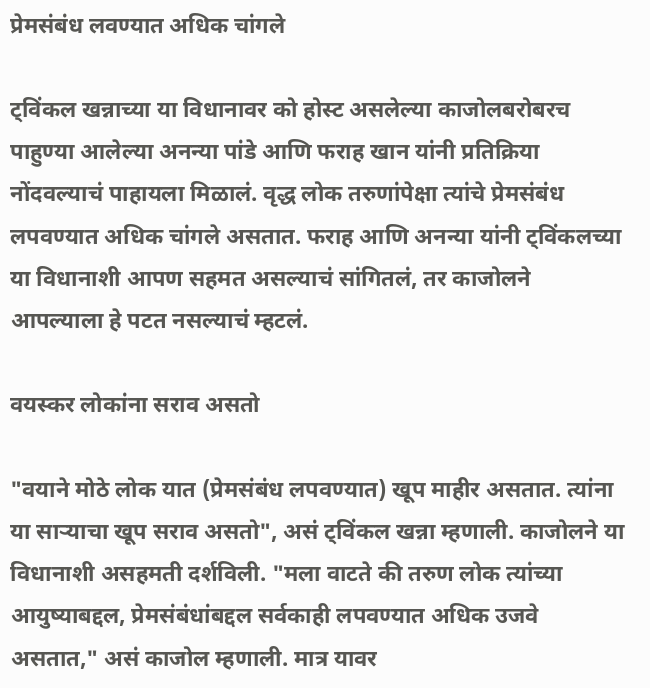प्रेमसंबंध लवण्यात अधिक चांगले

ट्विंकल खन्नाच्या या विधानावर को होस्ट असलेल्या काजोलबरोबरच पाहुण्या आलेल्या अनन्या पांडे आणि फराह खान यांनी प्रतिक्रिया नोंदवल्याचं पाहायला मिळालं. वृद्ध लोक तरुणांपेक्षा त्यांचे प्रेमसंबंध लपवण्यात अधिक चांगले असतात. फराह आणि अनन्या यांनी ट्विंकलच्या या विधानाशी आपण सहमत असल्याचं सांगितलं, तर काजोलने आपल्याला हे पटत नसल्याचं म्हटलं.

वयस्कर लोकांना सराव असतो

"वयाने मोठे लोक यात (प्रेमसंबंध लपवण्यात) खूप माहीर असतात. त्यांना या साऱ्याचा खूप सराव असतो", असं ट्विंकल खन्ना म्हणाली. काजोलने या विधानाशी असहमती दर्शविली. "मला वाटते की तरुण लोक त्यांच्या आयुष्याबद्दल, प्रेमसंबंधांबद्दल सर्वकाही लपवण्यात अधिक उजवे असतात," असं काजोल म्हणाली. मात्र यावर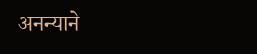अनन्याने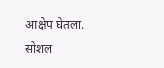आक्षेप घेतला. सोशल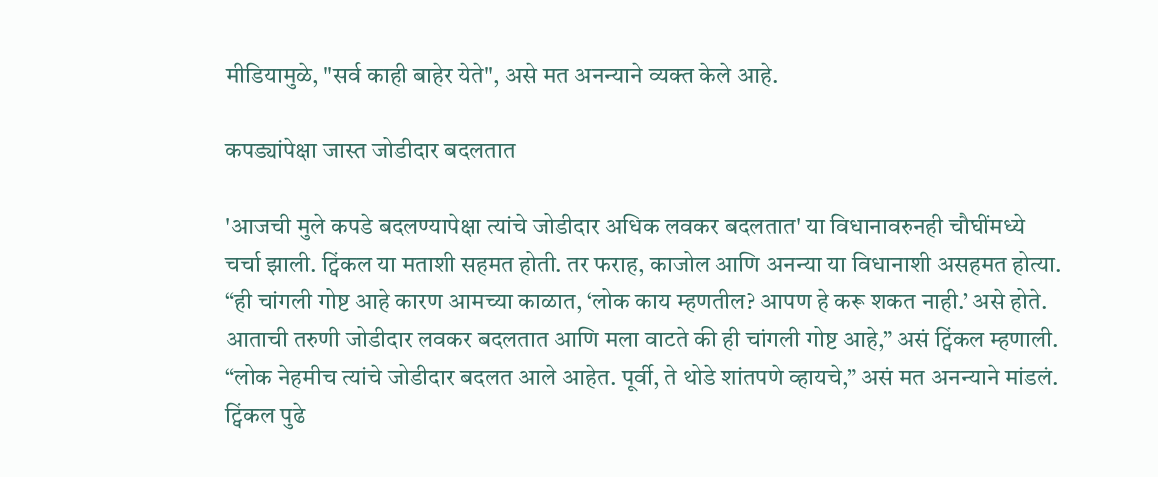मीडियामुळे, "सर्व काही बाहेर येते", असे मत अनन्याने व्यक्त केले आहे.

कपड्यांपेक्षा जास्त जोडीदार बदलतात

'आजची मुले कपडे बदलण्यापेक्षा त्यांचे जोडीदार अधिक लवकर बदलतात' या विधानावरुनही चौघींमध्ये चर्चा झाली. ट्विंकल या मताशी सहमत होती. तर फराह, काजोल आणि अनन्या या विधानाशी असहमत होत्या. “ही चांगली गोष्ट आहे कारण आमच्या काळात, ‘लोक काय म्हणतील? आपण हे करू शकत नाही.’ असे होते. आताची तरुणी जोडीदार लवकर बदलतात आणि मला वाटते की ही चांगली गोष्ट आहे,” असं ट्विंकल म्हणाली. “लोक नेहमीच त्यांचे जोडीदार बदलत आले आहेत. पूर्वी, ते थोडे शांतपणे व्हायचे,” असं मत अनन्याने मांडलं. ट्विंकल पुढे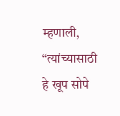म्हणाली, “त्यांच्यासाठी हे खूप सोपे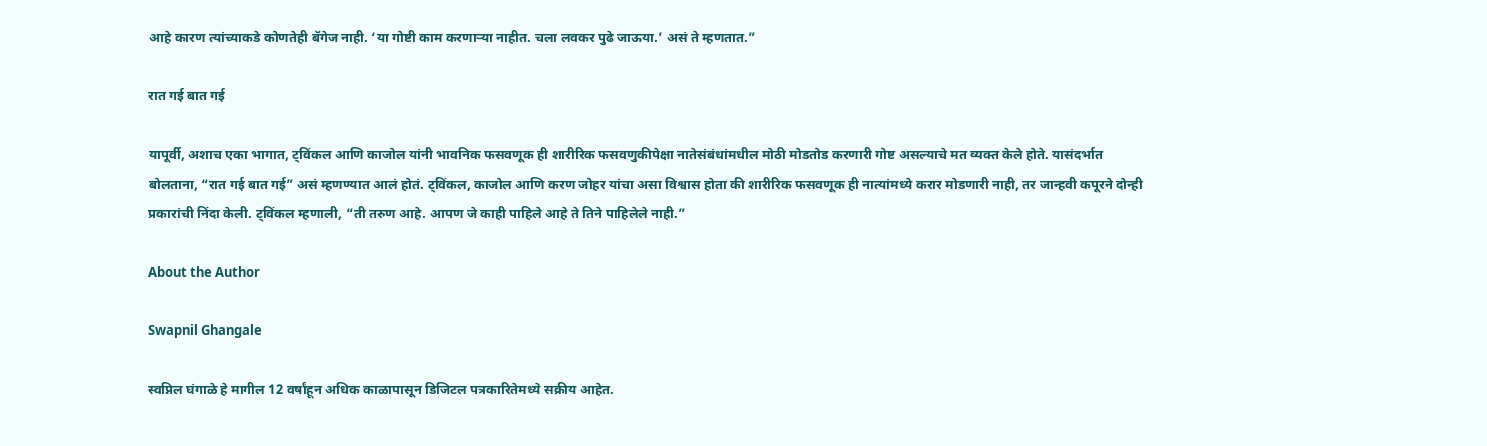आहे कारण त्यांच्याकडे कोणतेही बॅगेज नाही. ‘या गोष्टी काम करणाऱ्या नाहीत. चला लवकर पुढे जाऊया.’ असं ते म्हणतात.”

रात गई बात गई

यापूर्वी, अशाच एका भागात, ट्विंकल आणि काजोल यांनी भावनिक फसवणूक ही शारीरिक फसवणुकीपेक्षा नातेसंबंधांमधील मोठी मोडतोड करणारी गोष्ट असल्याचे मत व्यक्त केले होते. यासंदर्भात बोलताना, “रात गई बात गई” असं म्हणण्यात आलं होतं. ट्विंकल, काजोल आणि करण जोहर यांचा असा विश्वास होता की शारीरिक फसवणूक ही नात्यांमध्ये करार मोडणारी नाही, तर जान्हवी कपूरने दोन्ही प्रकारांची निंदा केली. ट्विंकल म्हणाली, “ती तरुण आहे. आपण जे काही पाहिले आहे ते तिने पाहिलेले नाही.”

About the Author

Swapnil Ghangale

स्वप्निल घंगाळे हे मागील 12 वर्षांहून अधिक काळापासून डिजिटल पत्रकारितेमध्ये सक्रीय आहेत.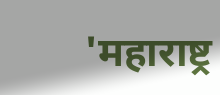'महाराष्ट्र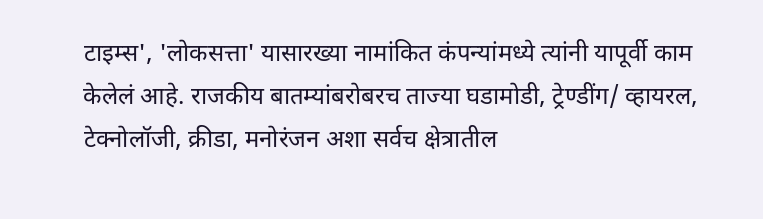टाइम्स', 'लोकसत्ता' यासारख्या नामांकित कंपन्यांमध्ये त्यांनी यापूर्वी काम केलेलं आहे. राजकीय बातम्यांबरोबरच ताज्या घडामोडी, ट्रेण्डींग/ व्हायरल, टेक्नोलॉजी, क्रीडा, मनोरंजन अशा सर्वच क्षेत्रातील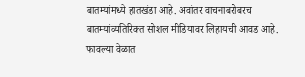बातम्यांमध्ये हातखंडा आहे. अवांतर वाचनाबरोबरच बातम्यांव्यतिरिक्त सोशल मीडियावर लिहायची आवड आहे. फावल्या वेळात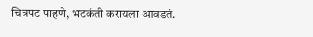चित्रपट पाहणे, भटकंती करायला आवडतं.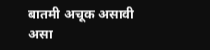बातमी अचूक असावी असा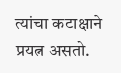त्यांचा कटाक्षाने प्रयत्न असतो.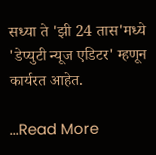सध्या ते 'झी 24 तास'मध्ये 'डेप्युटी न्यूज एडिटर' म्हणून कार्यरत आहेत.

...Read More